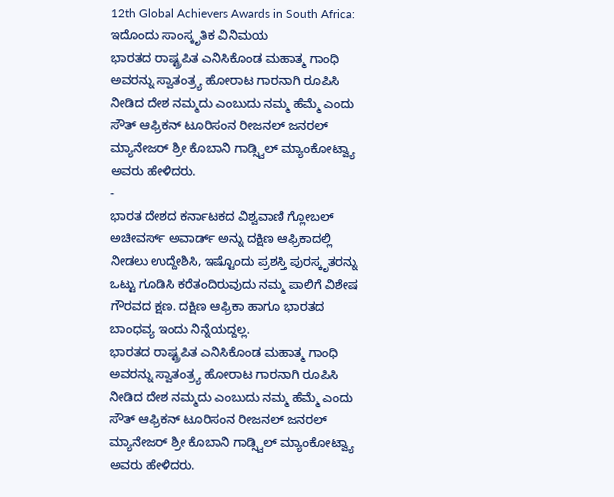12th Global Achievers Awards in South Africa: ಇದೊಂದು ಸಾಂಸ್ಕೃತಿಕ ವಿನಿಮಯ
ಭಾರತದ ರಾಷ್ಟ್ರಪಿತ ಎನಿಸಿಕೊಂಡ ಮಹಾತ್ಮ ಗಾಂಧಿ ಅವರನ್ನು ಸ್ವಾತಂತ್ರ್ಯ ಹೋರಾಟ ಗಾರನಾಗಿ ರೂಪಿಸಿ ನೀಡಿದ ದೇಶ ನಮ್ಮದು ಎಂಬುದು ನಮ್ಮ ಹೆಮ್ಮೆ ಎಂದು ಸೌತ್ ಆಫ್ರಿಕನ್ ಟೂರಿಸಂನ ರೀಜನಲ್ ಜನರಲ್ ಮ್ಯಾನೇಜರ್ ಶ್ರೀ ಕೊಬಾನಿ ಗಾಡ್ಸ್ವಿಲ್ ಮ್ಯಾಂಕೋಟ್ವ್ಯಾ ಅವರು ಹೇಳಿದರು.
-
ಭಾರತ ದೇಶದ ಕರ್ನಾಟಕದ ವಿಶ್ವವಾಣಿ ಗ್ಲೋಬಲ್ ಅಚೀವರ್ಸ್ ಅವಾರ್ಡ್ ಅನ್ನು ದಕ್ಷಿಣ ಆಫ್ರಿಕಾದಲ್ಲಿ ನೀಡಲು ಉದ್ದೇಶಿಸಿ, ಇಷ್ಟೊಂದು ಪ್ರಶಸ್ತಿ ಪುರಸ್ಕೃತರನ್ನು ಒಟ್ಟು ಗೂಡಿಸಿ ಕರೆತಂದಿರುವುದು ನಮ್ಮ ಪಾಲಿಗೆ ವಿಶೇಷ ಗೌರವದ ಕ್ಷಣ. ದಕ್ಷಿಣ ಆಫ್ರಿಕಾ ಹಾಗೂ ಭಾರತದ ಬಾಂಧವ್ಯ ಇಂದು ನಿನ್ನೆಯದ್ದಲ್ಲ.
ಭಾರತದ ರಾಷ್ಟ್ರಪಿತ ಎನಿಸಿಕೊಂಡ ಮಹಾತ್ಮ ಗಾಂಧಿ ಅವರನ್ನು ಸ್ವಾತಂತ್ರ್ಯ ಹೋರಾಟ ಗಾರನಾಗಿ ರೂಪಿಸಿ ನೀಡಿದ ದೇಶ ನಮ್ಮದು ಎಂಬುದು ನಮ್ಮ ಹೆಮ್ಮೆ ಎಂದು ಸೌತ್ ಆಫ್ರಿಕನ್ ಟೂರಿಸಂನ ರೀಜನಲ್ ಜನರಲ್ ಮ್ಯಾನೇಜರ್ ಶ್ರೀ ಕೊಬಾನಿ ಗಾಡ್ಸ್ವಿಲ್ ಮ್ಯಾಂಕೋಟ್ವ್ಯಾ ಅವರು ಹೇಳಿದರು.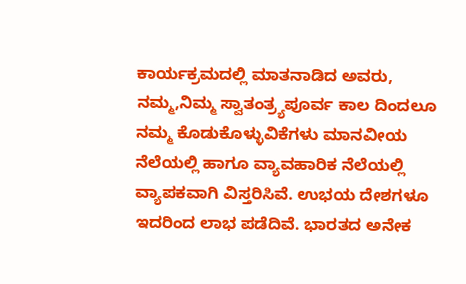ಕಾರ್ಯಕ್ರಮದಲ್ಲಿ ಮಾತನಾಡಿದ ಅವರು, ನಮ್ಮ,ನಿಮ್ಮ ಸ್ವಾತಂತ್ರ್ಯಪೂರ್ವ ಕಾಲ ದಿಂದಲೂ ನಮ್ಮ ಕೊಡುಕೊಳ್ಳುವಿಕೆಗಳು ಮಾನವೀಯ ನೆಲೆಯಲ್ಲಿ ಹಾಗೂ ವ್ಯಾವಹಾರಿಕ ನೆಲೆಯಲ್ಲಿ ವ್ಯಾಪಕವಾಗಿ ವಿಸ್ತರಿಸಿವೆ. ಉಭಯ ದೇಶಗಳೂ ಇದರಿಂದ ಲಾಭ ಪಡೆದಿವೆ. ಭಾರತದ ಅನೇಕ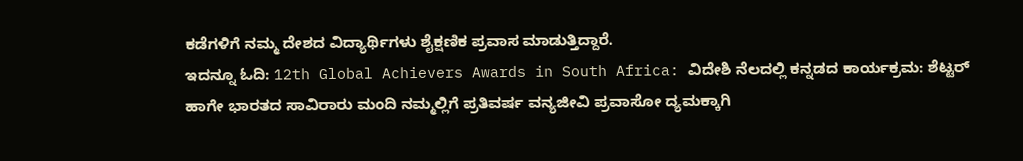ಕಡೆಗಳಿಗೆ ನಮ್ಮ ದೇಶದ ವಿದ್ಯಾರ್ಥಿಗಳು ಶೈಕ್ಷಣಿಕ ಪ್ರವಾಸ ಮಾಡುತ್ತಿದ್ದಾರೆ.
ಇದನ್ನೂ ಓದಿ: 12th Global Achievers Awards in South Africa: ವಿದೇಶಿ ನೆಲದಲ್ಲಿ ಕನ್ನಡದ ಕಾರ್ಯಕ್ರಮ: ಶೆಟ್ಟರ್
ಹಾಗೇ ಭಾರತದ ಸಾವಿರಾರು ಮಂದಿ ನಮ್ಮಲ್ಲಿಗೆ ಪ್ರತಿವರ್ಷ ವನ್ಯಜೀವಿ ಪ್ರವಾಸೋ ದ್ಯಮಕ್ಕಾಗಿ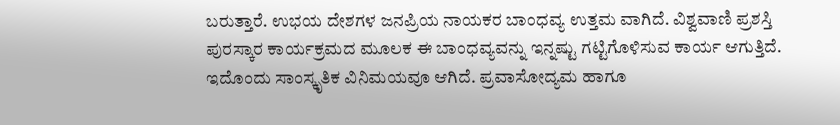ಬರುತ್ತಾರೆ. ಉಭಯ ದೇಶಗಳ ಜನಪ್ರಿಯ ನಾಯಕರ ಬಾಂಧವ್ಯ ಉತ್ತಮ ವಾಗಿದೆ. ವಿಶ್ವವಾಣಿ ಪ್ರಶಸ್ತಿ ಪುರಸ್ಕಾರ ಕಾರ್ಯಕ್ರಮದ ಮೂಲಕ ಈ ಬಾಂಧವ್ಯವನ್ನು ಇನ್ನಷ್ಟು ಗಟ್ಟಿಗೊಳಿಸುವ ಕಾರ್ಯ ಆಗುತ್ತಿದೆ.
ಇದೊಂದು ಸಾಂಸ್ಕೃತಿಕ ವಿನಿಮಯವೂ ಆಗಿದೆ. ಪ್ರವಾಸೋದ್ಯಮ ಹಾಗೂ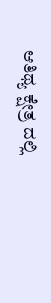ಆತಿಥ್ಯ ಕ್ಷೇತ್ರ ದಲ್ಲಿ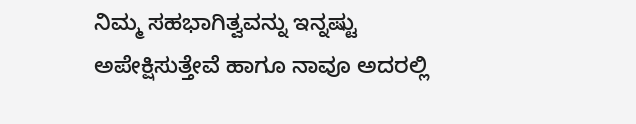ನಿಮ್ಮ ಸಹಭಾಗಿತ್ವವನ್ನು ಇನ್ನಷ್ಟು ಅಪೇಕ್ಷಿಸುತ್ತೇವೆ ಹಾಗೂ ನಾವೂ ಅದರಲ್ಲಿ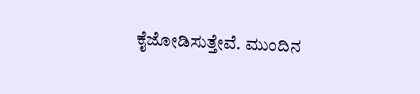ಕೈಜೋಡಿಸುತ್ತೇವೆ. ಮುಂದಿನ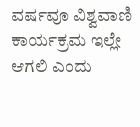ವರ್ಷವೂ ವಿಶ್ವವಾಣಿ ಕಾರ್ಯಕ್ರಮ ಇಲ್ಲೇ ಆಗಲಿ ಎಂದು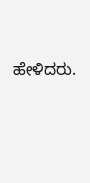ಹೇಳಿದರು.